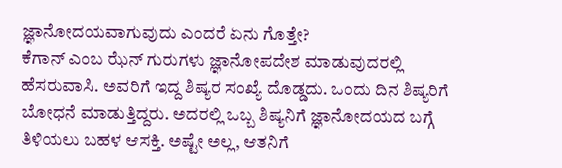ಜ್ಞಾನೋದಯವಾಗುವುದು ಎಂದರೆ ಏನು ಗೊತ್ತೇ?
ಕೆಗಾನ್ ಎಂಬ ಝೆನ್ ಗುರುಗಳು ಜ್ಞಾನೋಪದೇಶ ಮಾಡುವುದರಲ್ಲಿ ಹೆಸರುವಾಸಿ. ಅವರಿಗೆ ಇದ್ದ ಶಿಷ್ಯರ ಸಂಖ್ಯೆ ದೊಡ್ಡದು. ಒಂದು ದಿನ ಶಿಷ್ಯರಿಗೆ ಬೋಧನೆ ಮಾಡುತ್ತಿದ್ದರು. ಅದರಲ್ಲಿ ಒಬ್ಬ ಶಿಷ್ಯನಿಗೆ ಜ್ಞಾನೋದಯದ ಬಗ್ಗೆ ತಿಳಿಯಲು ಬಹಳ ಆಸಕ್ತಿ. ಅಷ್ಟೇ ಅಲ್ಲ, ಆತನಿಗೆ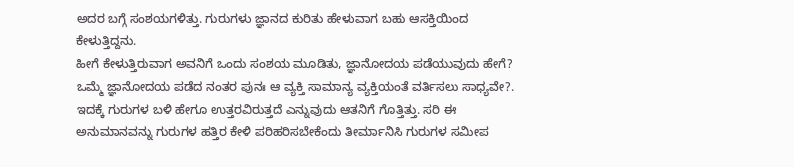ಅದರ ಬಗ್ಗೆ ಸಂಶಯಗಳಿತ್ತು. ಗುರುಗಳು ಜ್ಞಾನದ ಕುರಿತು ಹೇಳುವಾಗ ಬಹು ಆಸಕ್ತಿಯಿಂದ ಕೇಳುತ್ತಿದ್ದನು.
ಹೀಗೆ ಕೇಳುತ್ತಿರುವಾಗ ಅವನಿಗೆ ಒಂದು ಸಂಶಯ ಮೂಡಿತು, ಜ್ಞಾನೋದಯ ಪಡೆಯುವುದು ಹೇಗೆ? ಒಮ್ಮೆ ಜ್ಞಾನೋದಯ ಪಡೆದ ನಂತರ ಪುನಃ ಆ ವ್ಯಕ್ತಿ ಸಾಮಾನ್ಯ ವ್ಯಕ್ತಿಯಂತೆ ವರ್ತಿಸಲು ಸಾಧ್ಯವೇ?. ಇದಕ್ಕೆ ಗುರುಗಳ ಬಳಿ ಹೇಗೂ ಉತ್ತರವಿರುತ್ತದೆ ಎನ್ನುವುದು ಆತನಿಗೆ ಗೊತ್ತಿತ್ತು. ಸರಿ ಈ ಅನುಮಾನವನ್ನು ಗುರುಗಳ ಹತ್ತಿರ ಕೇಳಿ ಪರಿಹರಿಸಬೇಕೆಂದು ತೀರ್ಮಾನಿಸಿ ಗುರುಗಳ ಸಮೀಪ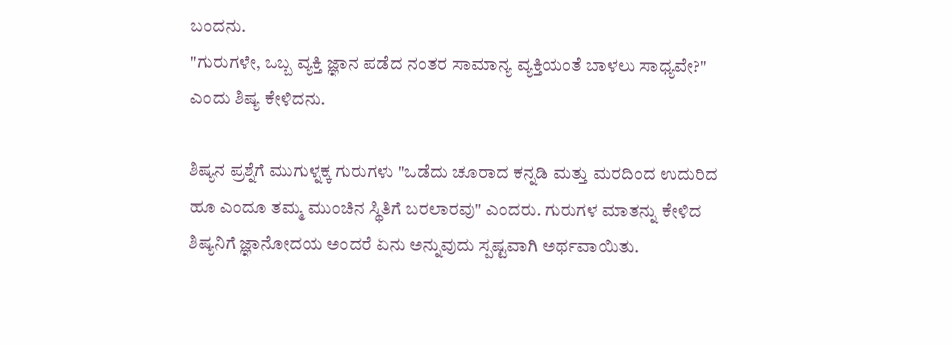ಬಂದನು.
"ಗುರುಗಳೇ, ಒಬ್ಬ ವ್ಯಕ್ತಿ ಜ್ಞಾನ ಪಡೆದ ನಂತರ ಸಾಮಾನ್ಯ ವ್ಯಕ್ತಿಯಂತೆ ಬಾಳಲು ಸಾಧ್ಯವೇ?" ಎಂದು ಶಿಷ್ಯ ಕೇಳಿದನು.

ಶಿಷ್ಯನ ಪ್ರಶ್ನೆಗೆ ಮುಗುಳ್ನಕ್ಕ ಗುರುಗಳು "ಒಡೆದು ಚೂರಾದ ಕನ್ನಡಿ ಮತ್ತು ಮರದಿಂದ ಉದುರಿದ ಹೂ ಎಂದೂ ತಮ್ಮ ಮುಂಚಿನ ಸ್ಥಿತಿಗೆ ಬರಲಾರವು" ಎಂದರು. ಗುರುಗಳ ಮಾತನ್ನು ಕೇಳಿದ ಶಿಷ್ಯನಿಗೆ ಜ್ಞಾನೋದಯ ಅಂದರೆ ಏನು ಅನ್ನುವುದು ಸ್ಪಷ್ಟವಾಗಿ ಅರ್ಥವಾಯಿತು.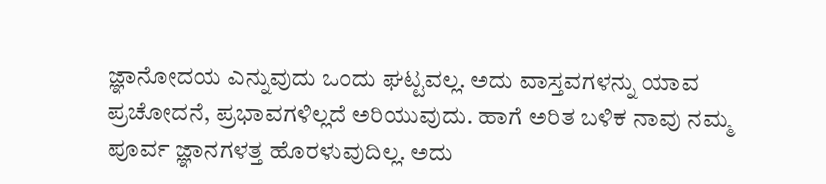ಜ್ಞಾನೋದಯ ಎನ್ನುವುದು ಒಂದು ಘಟ್ಟವಲ್ಲ. ಅದು ವಾಸ್ತವಗಳನ್ನು ಯಾವ ಪ್ರಚೋದನೆ, ಪ್ರಭಾವಗಳಿಲ್ಲದೆ ಅರಿಯುವುದು. ಹಾಗೆ ಅರಿತ ಬಳಿಕ ನಾವು ನಮ್ಮ ಪೂರ್ವ ಜ್ಞಾನಗಳತ್ತ ಹೊರಳುವುದಿಲ್ಲ. ಅದು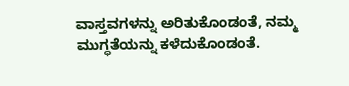ವಾಸ್ತವಗಳನ್ನು ಅರಿತುಕೊಂಡಂತೆ, ನಮ್ಮ ಮುಗ್ಧತೆಯನ್ನು ಕಳೆದುಕೊಂಡಂತೆ.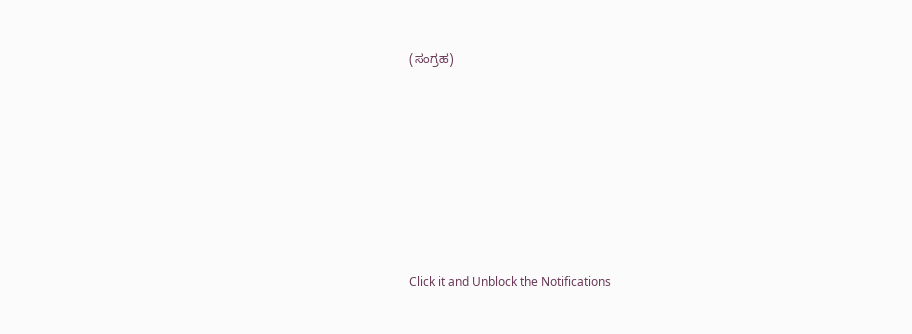(ಸಂಗ್ರಹ)












Click it and Unblock the Notifications